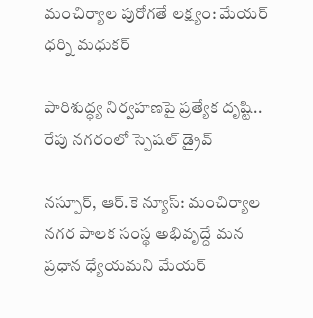మంచిర్యాల పురోగతే లక్ష్యం: మేయర్ ధర్ని మధుకర్

పారిశుద్ధ్య నిర్వహణపై ప్రత్యేక దృష్టి.. రేపు నగరంలో స్పెషల్ డ్రైవ్

నస్పూర్, ఆర్.కె న్యూస్: మంచిర్యాల నగర పాలక సంస్థ అభివృద్దే మన ప్రధాన ధ్యేయమని మేయర్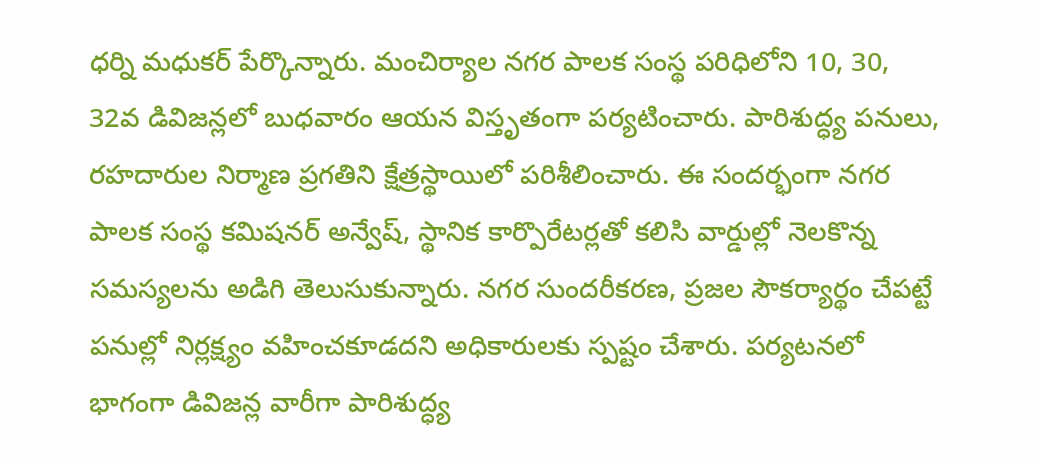ధర్ని మధుకర్ పేర్కొన్నారు. మంచిర్యాల నగర పాలక సంస్థ పరిధిలోని 10, 30, 32వ డివిజన్లలో బుధవారం ఆయన విస్తృతంగా పర్యటించారు. పారిశుద్ధ్య పనులు, రహదారుల నిర్మాణ ప్రగతిని క్షేత్రస్థాయిలో పరిశీలించారు. ఈ సందర్భంగా నగర పాలక సంస్థ కమిషనర్ అన్వేష్, స్థానిక కార్పొరేటర్లతో కలిసి వార్డుల్లో నెలకొన్న సమస్యలను అడిగి తెలుసుకున్నారు. నగర సుందరీకరణ, ప్రజల సౌకర్యార్థం చేపట్టే పనుల్లో నిర్లక్ష్యం వహించకూడదని అధికారులకు స్పష్టం చేశారు. పర్యటనలో భాగంగా డివిజన్ల వారీగా పారిశుద్ధ్య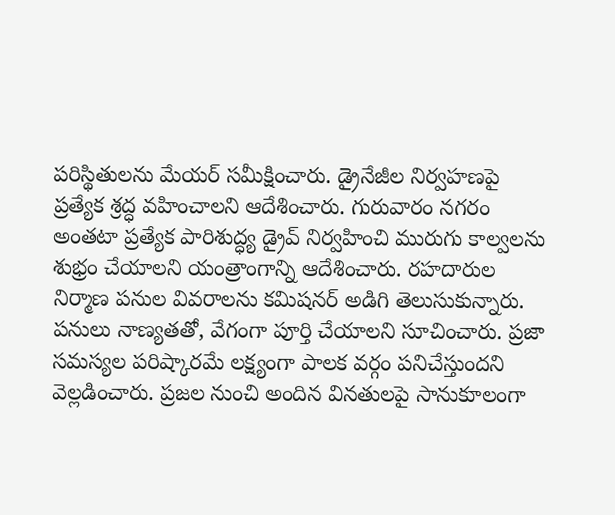పరిస్థితులను మేయర్ సమీక్షించారు. డ్రైనేజీల నిర్వహణపై ప్రత్యేక శ్రద్ధ వహించాలని ఆదేశించారు. గురువారం నగరం అంతటా ప్రత్యేక పారిశుద్ధ్య డ్రైవ్ నిర్వహించి మురుగు కాల్వలను శుభ్రం చేయాలని యంత్రాంగాన్ని ఆదేశించారు. రహదారుల నిర్మాణ పనుల వివరాలను కమిషనర్ అడిగి తెలుసుకున్నారు. పనులు నాణ్యతతో, వేగంగా పూర్తి చేయాలని సూచించారు. ప్రజా సమస్యల పరిష్కారమే లక్ష్యంగా పాలక వర్గం పనిచేస్తుందని వెల్లడించారు. ప్రజల నుంచి అందిన వినతులపై సానుకూలంగా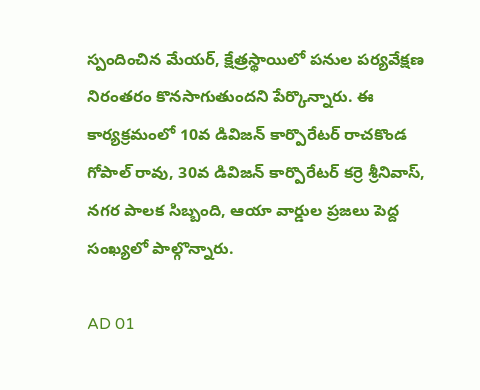స్పందించిన మేయర్, క్షేత్రస్థాయిలో పనుల పర్యవేక్షణ నిరంతరం కొనసాగుతుందని పేర్కొన్నారు. ఈ కార్యక్రమంలో 10వ డివిజన్ కార్పొరేటర్ రాచకొండ గోపాల్ రావు, 30వ డివిజన్ కార్పొరేటర్ కర్రె శ్రీనివాస్, నగర పాలక సిబ్బంది, ఆయా వార్డుల ప్రజలు పెద్ద సంఖ్యలో పాల్గొన్నారు.

AD 01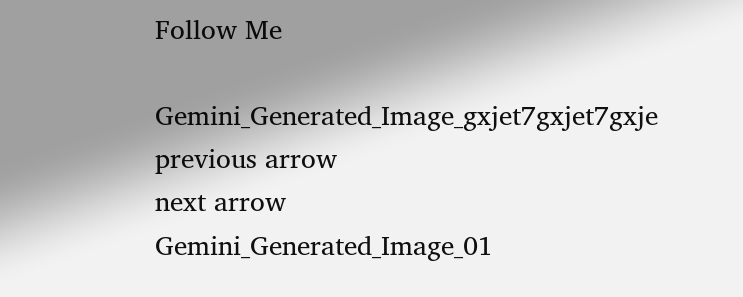Follow Me

Gemini_Generated_Image_gxjet7gxjet7gxje
previous arrow
next arrow
Gemini_Generated_Image_01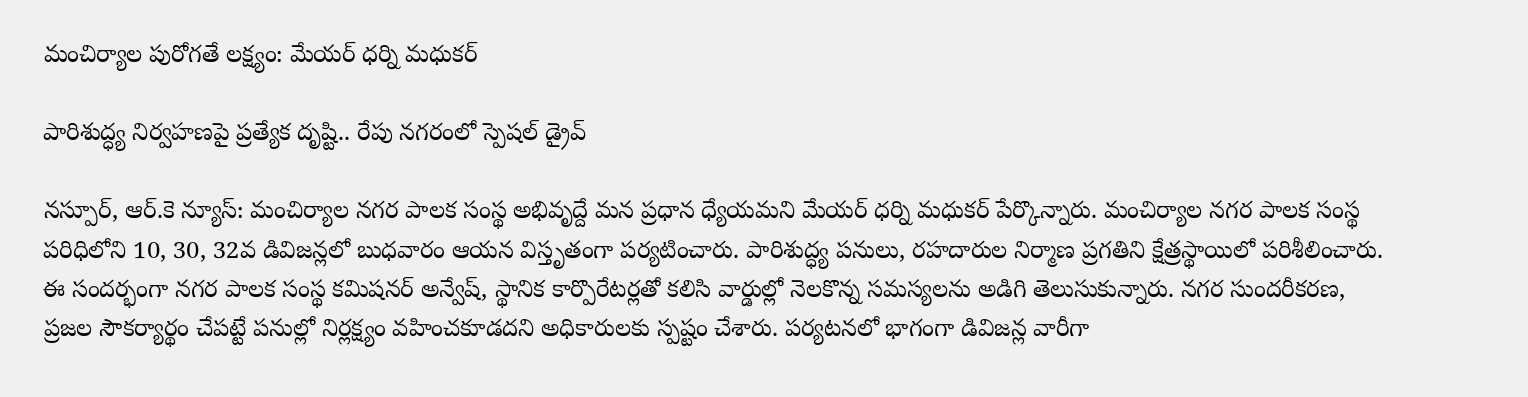మంచిర్యాల పురోగతే లక్ష్యం: మేయర్ ధర్ని మధుకర్

పారిశుద్ధ్య నిర్వహణపై ప్రత్యేక దృష్టి.. రేపు నగరంలో స్పెషల్ డ్రైవ్

నస్పూర్, ఆర్.కె న్యూస్: మంచిర్యాల నగర పాలక సంస్థ అభివృద్దే మన ప్రధాన ధ్యేయమని మేయర్ ధర్ని మధుకర్ పేర్కొన్నారు. మంచిర్యాల నగర పాలక సంస్థ పరిధిలోని 10, 30, 32వ డివిజన్లలో బుధవారం ఆయన విస్తృతంగా పర్యటించారు. పారిశుద్ధ్య పనులు, రహదారుల నిర్మాణ ప్రగతిని క్షేత్రస్థాయిలో పరిశీలించారు. ఈ సందర్భంగా నగర పాలక సంస్థ కమిషనర్ అన్వేష్, స్థానిక కార్పొరేటర్లతో కలిసి వార్డుల్లో నెలకొన్న సమస్యలను అడిగి తెలుసుకున్నారు. నగర సుందరీకరణ, ప్రజల సౌకర్యార్థం చేపట్టే పనుల్లో నిర్లక్ష్యం వహించకూడదని అధికారులకు స్పష్టం చేశారు. పర్యటనలో భాగంగా డివిజన్ల వారీగా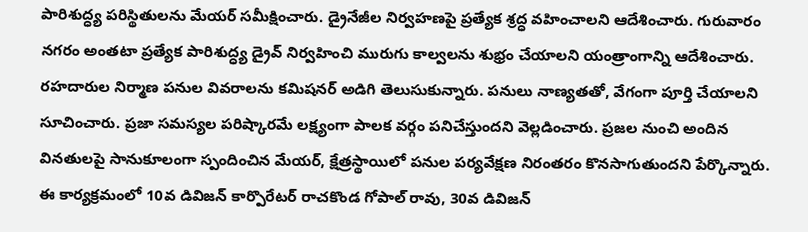పారిశుద్ధ్య పరిస్థితులను మేయర్ సమీక్షించారు. డ్రైనేజీల నిర్వహణపై ప్రత్యేక శ్రద్ధ వహించాలని ఆదేశించారు. గురువారం నగరం అంతటా ప్రత్యేక పారిశుద్ధ్య డ్రైవ్ నిర్వహించి మురుగు కాల్వలను శుభ్రం చేయాలని యంత్రాంగాన్ని ఆదేశించారు. రహదారుల నిర్మాణ పనుల వివరాలను కమిషనర్ అడిగి తెలుసుకున్నారు. పనులు నాణ్యతతో, వేగంగా పూర్తి చేయాలని సూచించారు. ప్రజా సమస్యల పరిష్కారమే లక్ష్యంగా పాలక వర్గం పనిచేస్తుందని వెల్లడించారు. ప్రజల నుంచి అందిన వినతులపై సానుకూలంగా స్పందించిన మేయర్, క్షేత్రస్థాయిలో పనుల పర్యవేక్షణ నిరంతరం కొనసాగుతుందని పేర్కొన్నారు. ఈ కార్యక్రమంలో 10వ డివిజన్ కార్పొరేటర్ రాచకొండ గోపాల్ రావు, 30వ డివిజన్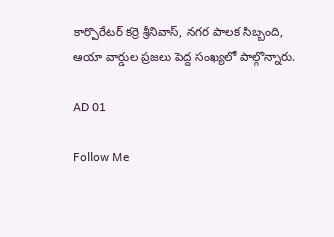కార్పొరేటర్ కర్రె శ్రీనివాస్, నగర పాలక సిబ్బంది, ఆయా వార్డుల ప్రజలు పెద్ద సంఖ్యలో పాల్గొన్నారు.

AD 01

Follow Me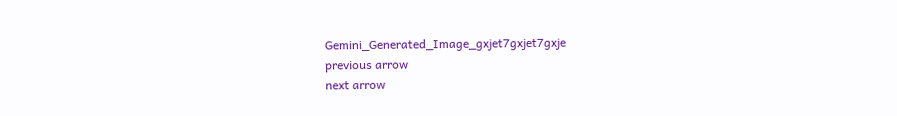Gemini_Generated_Image_gxjet7gxjet7gxje
previous arrow
next arrow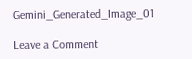Gemini_Generated_Image_01

Leave a Comment